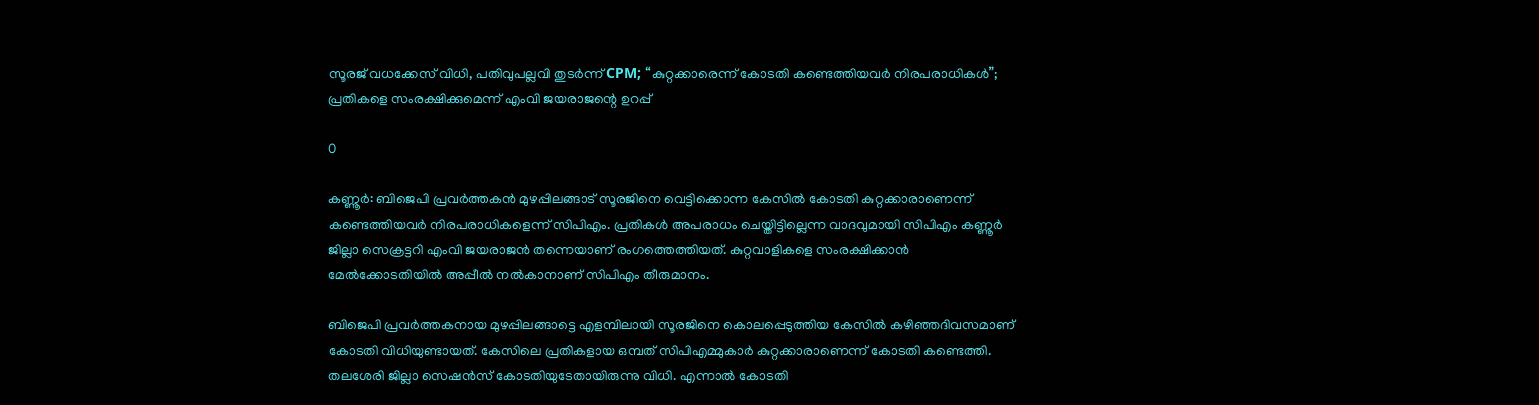സൂരജ് വധക്കേസ് വിധി, പതിവുപല്ലവി തുടർന്ന് CPM; “കുറ്റക്കാരെന്ന് കോടതി കണ്ടെത്തിയവർ നിരപരാധികൾ”; പ്രതികളെ സംരക്ഷിക്കുമെന്ന് എംവി ജയരാജന്റെ ഉറപ്പ്

0

കണ്ണൂർ: ബിജെപി പ്രവർത്തകൻ മുഴപ്പിലങ്ങാട് സൂരജിനെ വെട്ടിക്കൊന്ന കേസിൽ കോടതി കുറ്റക്കാരാണെന്ന് കണ്ടെത്തിയവർ നിരപരാധികളെന്ന് സിപിഎം. പ്രതികൾ അപരാധം ചെയ്തിട്ടില്ലെന്ന വാദവുമായി സിപിഎം കണ്ണൂർ ജില്ലാ സെക്രട്ടറി എംവി ജയരാജൻ തന്നെയാണ് രംഗത്തെത്തിയത്. കുറ്റവാളികളെ സംരക്ഷിക്കാൻ മേൽക്കോടതിയിൽ അപ്പീൽ നൽകാനാണ് സിപിഎം തീരുമാനം.

ബിജെപി പ്രവർത്തകനായ മുഴപ്പിലങ്ങാട്ടെ എളമ്പിലായി സൂരജിനെ കൊലപ്പെടുത്തിയ കേസിൽ കഴിഞ്ഞദിവസമാണ് കോടതി വിധിയുണ്ടായത്. കേസിലെ പ്രതികളായ ഒമ്പത് സിപിഎമ്മുകാർ കുറ്റക്കാരാണെന്ന് കോടതി കണ്ടെത്തി. തലശേരി ജില്ലാ സെഷൻസ് കോടതിയുടേതായിരുന്നു വിധി. എന്നാൽ കോടതി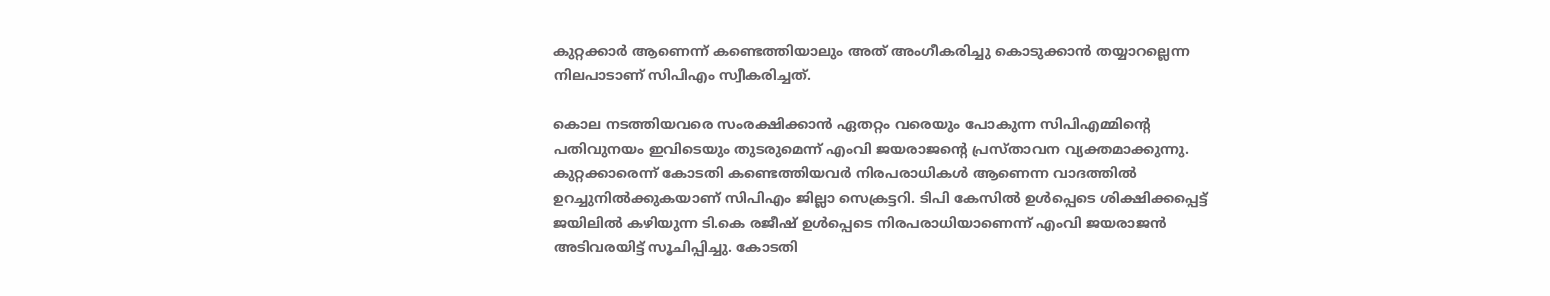കുറ്റക്കാർ ആണെന്ന് കണ്ടെത്തിയാലും അത് അംഗീകരിച്ചു കൊടുക്കാൻ തയ്യാറല്ലെന്ന നിലപാടാണ് സിപിഎം സ്വീകരിച്ചത്.

കൊല നടത്തിയവരെ സംരക്ഷിക്കാൻ ഏതറ്റം വരെയും പോകുന്ന സിപിഎമ്മിന്റെ പതിവുനയം ഇവിടെയും തുടരുമെന്ന് എംവി ജയരാജന്റെ പ്രസ്താവന വ്യക്തമാക്കുന്നു. കുറ്റക്കാരെന്ന് കോടതി കണ്ടെത്തിയവർ നിരപരാധികൾ ആണെന്ന വാദത്തിൽ ഉറച്ചുനിൽക്കുകയാണ് സിപിഎം ജില്ലാ സെക്രട്ടറി. ടിപി കേസിൽ ഉൾപ്പെടെ ശിക്ഷിക്കപ്പെട്ട് ജയിലിൽ കഴിയുന്ന ടി.കെ രജീഷ് ഉൾപ്പെടെ നിരപരാധിയാണെന്ന് എംവി ജയരാജൻ അടിവരയിട്ട് സൂചിപ്പിച്ചു. കോടതി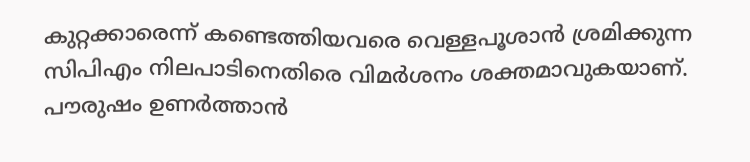കുറ്റക്കാരെന്ന് കണ്ടെത്തിയവരെ വെള്ളപൂശാൻ ശ്രമിക്കുന്ന സിപിഎം നിലപാടിനെതിരെ വിമർശനം ശക്തമാവുകയാണ്.
പൗരുഷം ഉണർത്താൻ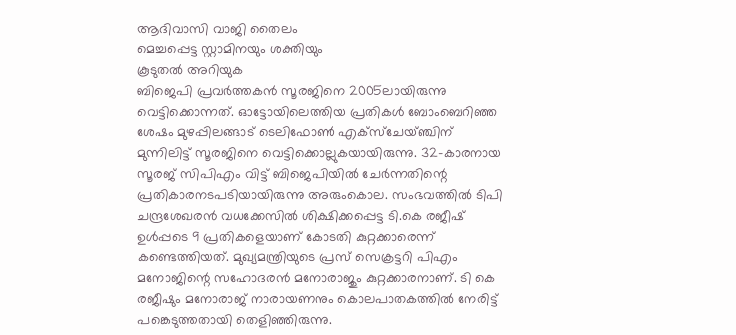ആദിവാസി വാജി തൈലം
മെച്ചപ്പെട്ട സ്റ്റാമിനയും ശക്തിയും
കൂടുതൽ അറിയുക
ബിജെപി പ്രവർത്തകൻ സൂരജിനെ 2005ലായിരുന്നു വെട്ടിക്കൊന്നത്. ഓട്ടോയിലെത്തിയ പ്രതികൾ ബോംബെറിഞ്ഞ ശേഷം മുഴപ്പിലങ്ങാട് ടെലിഫോൺ എക്സ്ചേയ്ഞ്ചിന് മുന്നിലിട്ട് സൂരജിനെ വെട്ടിക്കൊല്ലുകയായിരുന്നു. 32-കാരനായ സൂരജ് സിപിഎം വിട്ട് ബിജെപിയിൽ ചേർന്നതിന്റെ പ്രതികാരനടപടിയായിരുന്നു അരുംകൊല. സംഭവത്തിൽ ടിപി ചന്ദ്രശേഖരൻ വധക്കേസിൽ ശിക്ഷിക്കപ്പെട്ട ടി.കെ രജീഷ് ഉൾപ്പടെ 9 പ്രതികളെയാണ് കോടതി കുറ്റക്കാരെന്ന് കണ്ടെത്തിയത്. മുഖ്യമന്ത്രിയുടെ പ്രസ് സെക്രട്ടറി പിഎം മനോജിന്റെ സഹോദരൻ മനോരാജും കുറ്റക്കാരനാണ്. ടി കെ രജീഷും മനോരാജ് നാരായണനും കൊലപാതകത്തിൽ നേരിട്ട് പങ്കെടുത്തതായി തെളിഞ്ഞിരുന്നു.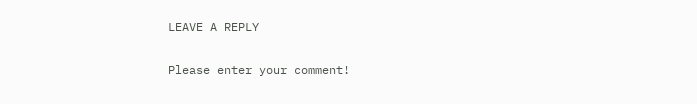LEAVE A REPLY

Please enter your comment!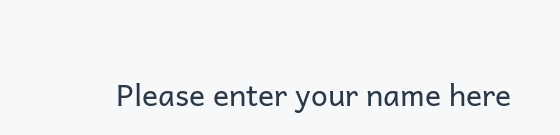Please enter your name here